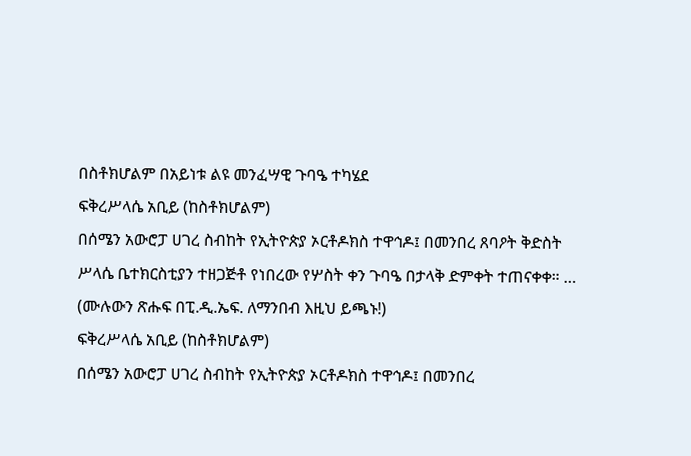በስቶክሆልም በአይነቱ ልዩ መንፈሣዊ ጉባዔ ተካሄደ
ፍቅረሥላሴ አቢይ (ከስቶክሆልም)
በሰሜን አውሮፓ ሀገረ ስብከት የኢትዮጵያ ኦርቶዶክስ ተዋኅዶ፤ በመንበረ ጸባዖት ቅድስት ሥላሴ ቤተክርስቲያን ተዘጋጅቶ የነበረው የሦስት ቀን ጉባዔ በታላቅ ድምቀት ተጠናቀቀ። … (ሙሉውን ጽሑፍ በፒ.ዲ.ኤፍ. ለማንበብ እዚህ ይጫኑ!)
ፍቅረሥላሴ አቢይ (ከስቶክሆልም)
በሰሜን አውሮፓ ሀገረ ስብከት የኢትዮጵያ ኦርቶዶክስ ተዋኅዶ፤ በመንበረ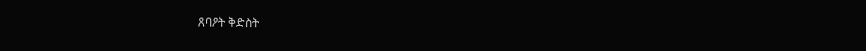ጸባዖት ቅድስት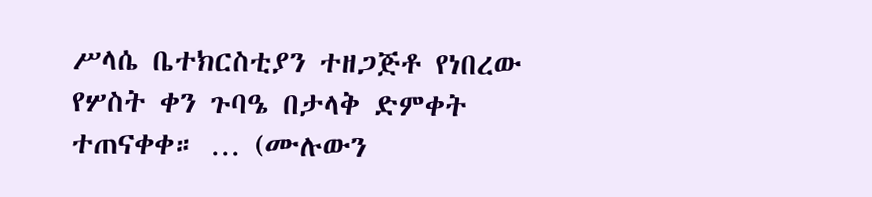ሥላሴ ቤተክርስቲያን ተዘጋጅቶ የነበረው የሦስት ቀን ጉባዔ በታላቅ ድምቀት ተጠናቀቀ። … (ሙሉውን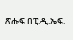ጽሑፍ በፒ.ዲ.ኤፍ.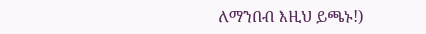ለማንበብ እዚህ ይጫኑ!)